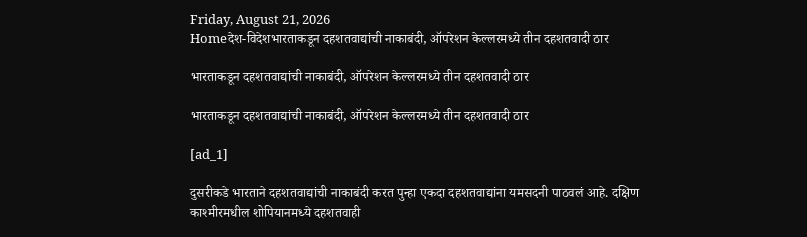Friday, August 21, 2026
Homeदेश-विदेशभारताकडून दहशतवाद्यांची नाकाबंदी, ऑपरेशन केल्लरमध्ये तीन दहशतवादी ठार

भारताकडून दहशतवाद्यांची नाकाबंदी, ऑपरेशन केल्लरमध्ये तीन दहशतवादी ठार

भारताकडून दहशतवाद्यांची नाकाबंदी, ऑपरेशन केल्लरमध्ये तीन दहशतवादी ठार

[ad_1]

दुसरीकडे भारताने दहशतवाद्यांची नाकाबंदी करत पुन्हा एकदा दहशतवाद्यांना यमसदनी पाठवलं आहे. दक्षिण काश्मीरमधील शोपियानमध्ये दहशतवाही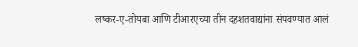लष्कर-ए-तोयबा आणि टीआरएच्या तीन दहशतवाद्यांना संपवण्यात आलं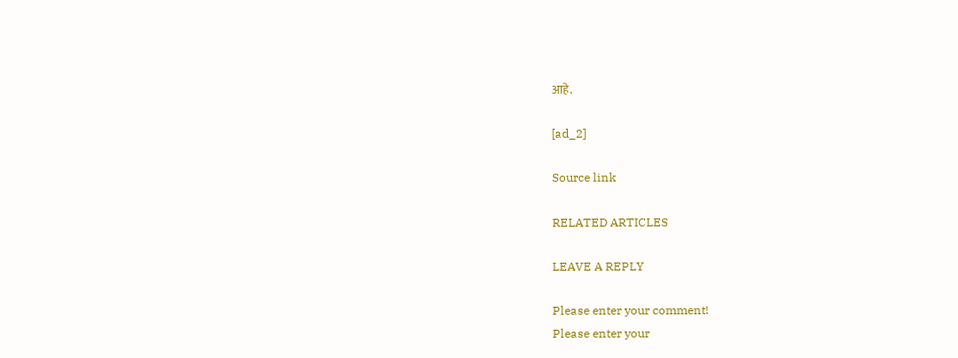आहे.

[ad_2]

Source link

RELATED ARTICLES

LEAVE A REPLY

Please enter your comment!
Please enter your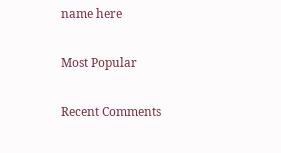name here

Most Popular

Recent Comments